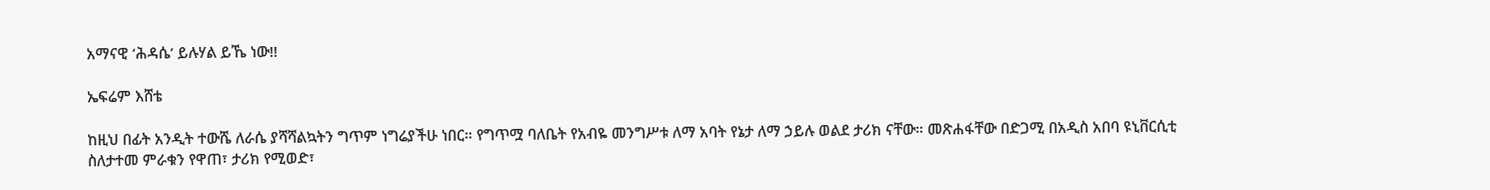አማናዊ ‘ሕዳሴ’ ይሉሃል ይኼ ነው!!

ኤፍሬም እሸቴ

ከዚህ በፊት አንዲት ተውሼ ለራሴ ያሻሻልኳትን ግጥም ነግሬያችሁ ነበር። የግጥሟ ባለቤት የአብዬ መንግሥቱ ለማ አባት የኔታ ለማ ኃይሉ ወልደ ታሪክ ናቸው። መጽሐፋቸው በድጋሚ በአዲስ አበባ ዩኒቨርሲቲ ስለታተመ ምራቁን የዋጠ፣ ታሪክ የሚወድ፣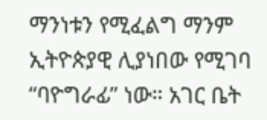ማንነቱን የሚፈልግ ማንም ኢትዮጵያዊ ሊያነበው የሚገባ “ባዮግራፊ” ነው። አገር ቤት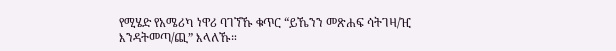የሚሄድ የአሜሪካ ነዋሪ ባገኘኹ ቁጥር “ይኼንን መጽሐፍ ሳትገዛ/ዢ እንዳትመጣ/ጪ” እላለኹ።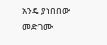አንዴ ያነበበው መድገሙ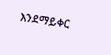እንደማይቀር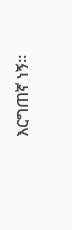እርግጠኛ ነኝ።